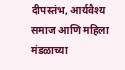दीपस्तंभ, आर्यवैश्य समाज आणि महिला मंडळाच्या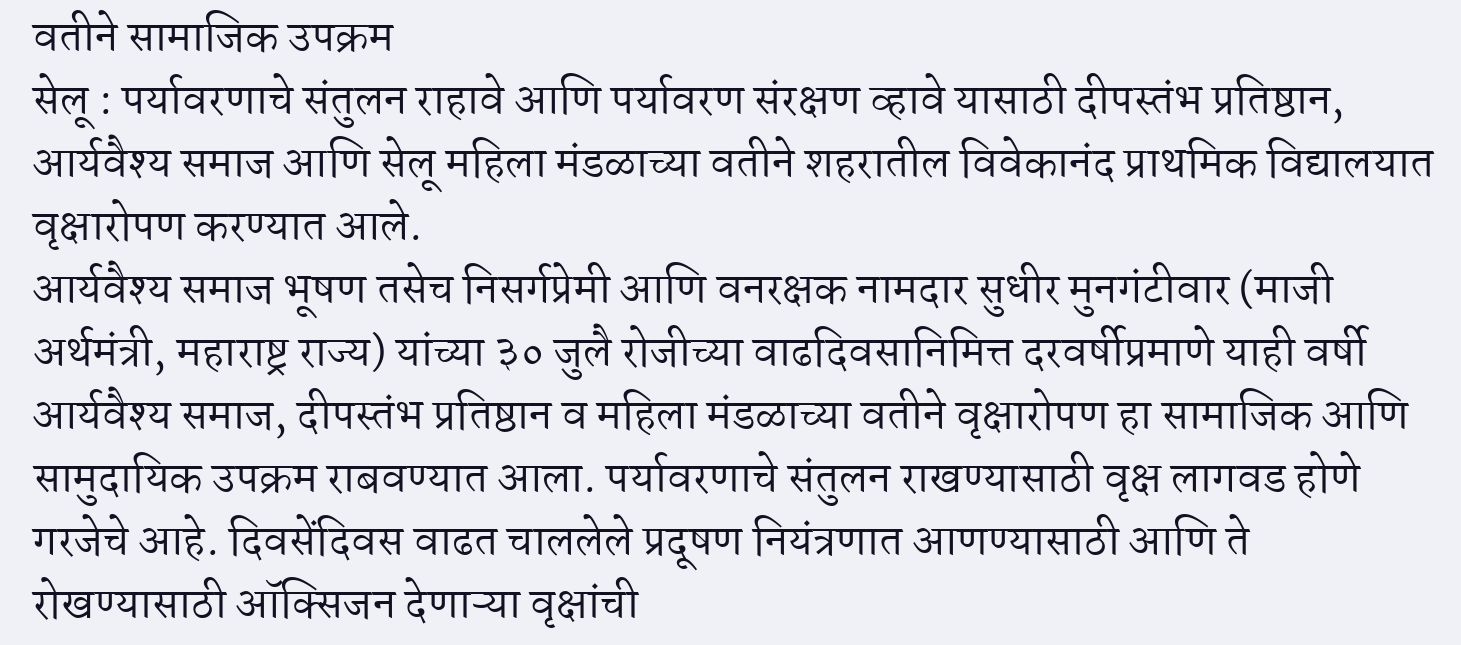वतीने सामाजिक उपक्रम
सेलू : पर्यावरणाचे संतुलन राहावे आणि पर्यावरण संरक्षण व्हावे यासाठी दीपस्तंभ प्रतिष्ठान, आर्यवैश्य समाज आणि सेलू महिला मंडळाच्या वतीने शहरातील विवेकानंद प्राथमिक विद्यालयात वृक्षारोपण करण्यात आले.
आर्यवैश्य समाज भूषण तसेच निसर्गप्रेमी आणि वनरक्षक नामदार सुधीर मुनगंटीवार (माजी अर्थमंत्री, महाराष्ट्र राज्य) यांच्या ३० जुलै रोजीच्या वाढदिवसानिमित्त दरवर्षीप्रमाणे याही वर्षी आर्यवैश्य समाज, दीपस्तंभ प्रतिष्ठान व महिला मंडळाच्या वतीने वृक्षारोपण हा सामाजिक आणि सामुदायिक उपक्रम राबवण्यात आला. पर्यावरणाचे संतुलन राखण्यासाठी वृक्ष लागवड होणे गरजेचे आहे. दिवसेंदिवस वाढत चाललेले प्रदूषण नियंत्रणात आणण्यासाठी आणि ते रोखण्यासाठी ऑक्सिजन देणाऱ्या वृक्षांची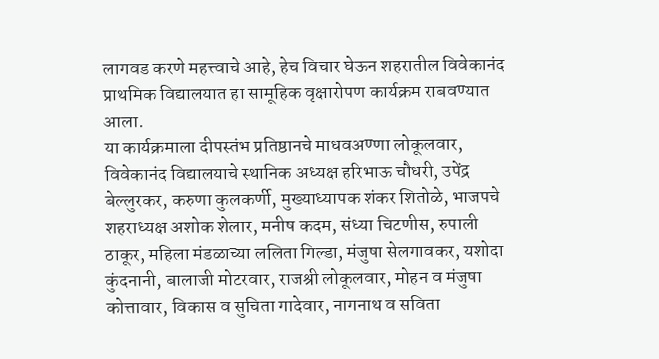लागवड करणे महत्त्वाचे आहे, हेच विचार घेऊन शहरातील विवेकानंद प्राथमिक विद्यालयात हा सामूहिक वृक्षारोपण कार्यक्रम राबवण्यात आला.
या कार्यक्रमाला दीपस्तंभ प्रतिष्ठानचे माधवअण्णा लोकूलवार, विवेकानंद विद्यालयाचे स्थानिक अध्यक्ष हरिभाऊ चौधरी, उपेंद्र बेल्लुरकर, करुणा कुलकर्णी, मुख्याध्यापक शंकर शितोळे, भाजपचे शहराध्यक्ष अशोक शेलार, मनीष कदम, संध्या चिटणीस, रुपाली ठाकूर, महिला मंडळाच्या ललिता गिल्डा, मंजुषा सेलगावकर, यशोदा कुंदनानी, बालाजी मोटरवार, राजश्री लोकूलवार, मोहन व मंजुषा कोत्तावार, विकास व सुचिता गादेवार, नागनाथ व सविता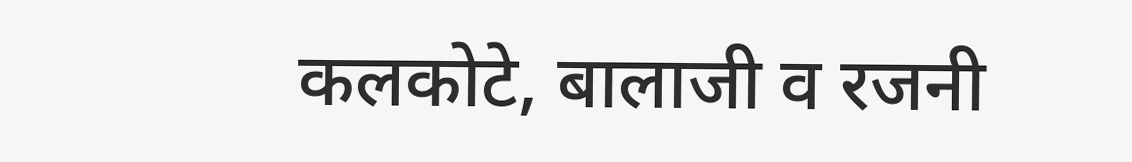कलकोटे, बालाजी व रजनी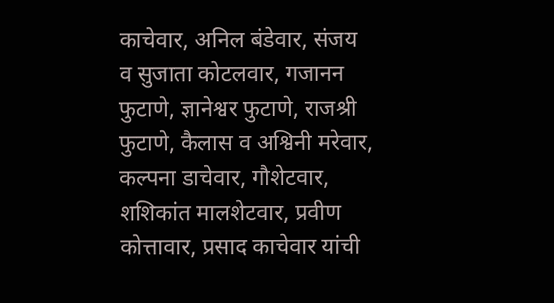काचेवार, अनिल बंडेवार, संजय व सुजाता कोटलवार, गजानन फुटाणे, ज्ञानेश्वर फुटाणे, राजश्री फुटाणे, कैलास व अश्विनी मरेवार, कल्पना डाचेवार, गौशेटवार, शशिकांत मालशेटवार, प्रवीण कोत्तावार, प्रसाद काचेवार यांची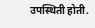उपस्थिती होती.